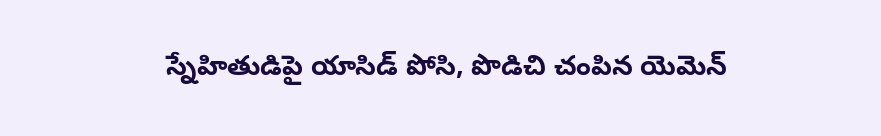స్నేహితుడిపై యాసిడ్ పోసి, పొడిచి చంపిన యెమెన్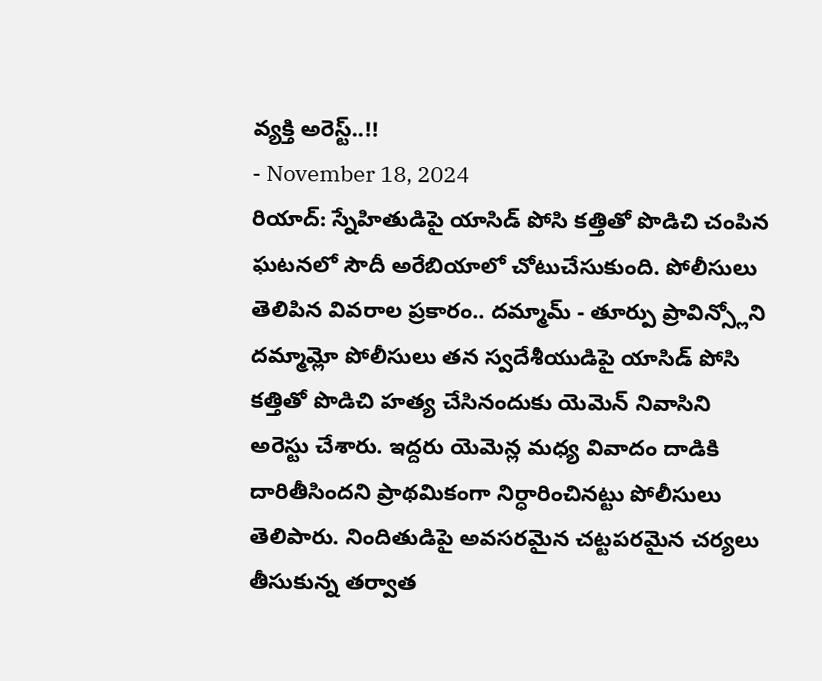వ్యక్తి అరెస్ట్..!!
- November 18, 2024
రియాద్: స్నేహితుడిపై యాసిడ్ పోసి కత్తితో పొడిచి చంపిన ఘటనలో సౌదీ అరేబియాలో చోటుచేసుకుంది. పోలీసులు తెలిపిన వివరాల ప్రకారం.. దమ్మామ్ - తూర్పు ప్రావిన్స్లోని దమ్మామ్లో పోలీసులు తన స్వదేశీయుడిపై యాసిడ్ పోసి కత్తితో పొడిచి హత్య చేసినందుకు యెమెన్ నివాసిని అరెస్టు చేశారు. ఇద్దరు యెమెన్ల మధ్య వివాదం దాడికి దారితీసిందని ప్రాథమికంగా నిర్ధారించినట్టు పోలీసులు తెలిపారు. నిందితుడిపై అవసరమైన చట్టపరమైన చర్యలు తీసుకున్న తర్వాత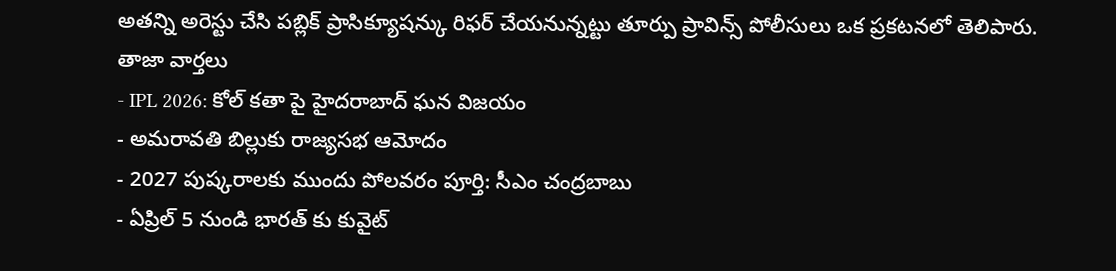అతన్ని అరెస్టు చేసి పబ్లిక్ ప్రాసిక్యూషన్కు రిఫర్ చేయనున్నట్టు తూర్పు ప్రావిన్స్ పోలీసులు ఒక ప్రకటనలో తెలిపారు.
తాజా వార్తలు
- IPL 2026: కోల్ కతా పై హైదరాబాద్ ఘన విజయం
- అమరావతి బిల్లుకు రాజ్యసభ ఆమోదం
- 2027 పుష్కరాలకు ముందు పోలవరం పూర్తి: సీఎం చంద్రబాబు
- ఏప్రిల్ 5 నుండి భారత్ కు కువైట్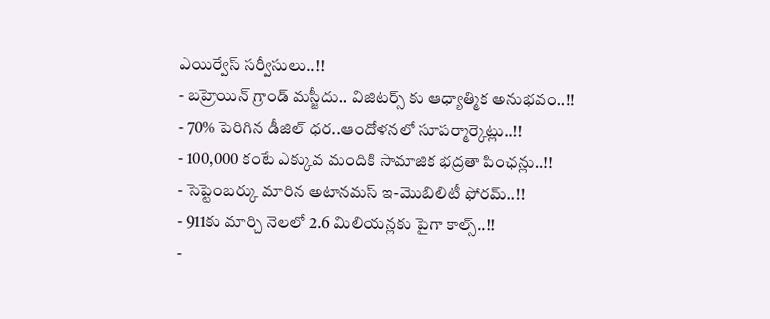ఎయిర్వేస్ సర్వీసులు..!!
- బహ్రెయిన్ గ్రాండ్ మస్జీదు.. విజిటర్స్ కు ఆధ్యాత్మిక అనుభవం..!!
- 70% పెరిగిన డీజిల్ ధర..ఆందోళనలో సూపర్మార్కెట్లు..!!
- 100,000 కంటే ఎక్కువ మందికి సామాజిక భద్రతా పింఛన్లు..!!
- సెప్టెంబర్కు మారిన అటానమస్ ఇ-మొబిలిటీ ఫోరమ్..!!
- 911కు మార్చి నెలలో 2.6 మిలియన్లకు పైగా కాల్స్..!!
-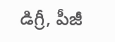డిగ్రీ, పీజీ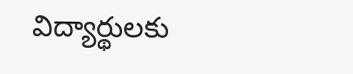విద్యార్థులకు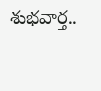శుభవార్త..